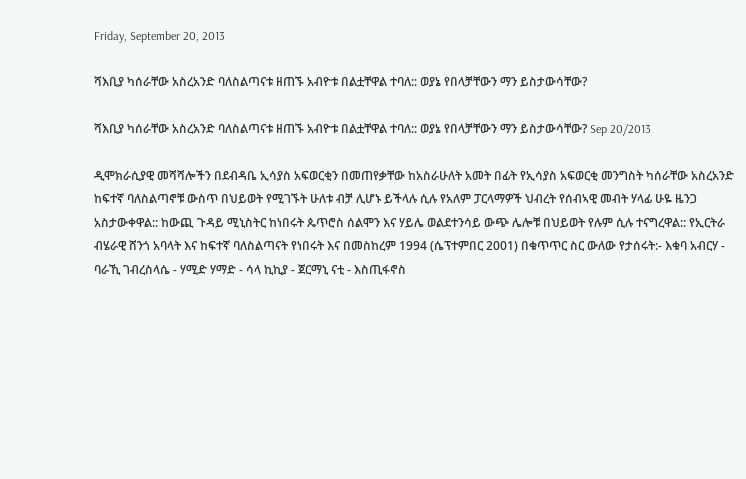Friday, September 20, 2013

ሻእቢያ ካሰራቸው አስረአንድ ባለስልጣናቱ ዘጠኙ አብዮቱ በልቷቸዋል ተባለ:: ወያኔ የበላቻቸውን ማን ይስታውሳቸው?

ሻእቢያ ካሰራቸው አስረአንድ ባለስልጣናቱ ዘጠኙ አብዮቱ በልቷቸዋል ተባለ:: ወያኔ የበላቻቸውን ማን ይስታውሳቸው? Sep 20/2013

ዲሞክራሲያዊ መሻሻሎችን በደብዳቤ ኢሳያስ አፍወርቂን በመጠየቃቸው ከአስራሁለት አመት በፊት የኢሳያስ አፍወርቂ መንግስት ካሰራቸው አስረአንድ ከፍተኛ ባለስልጣኖቹ ውስጥ በህይወት የሚገኙት ሁለቱ ብቻ ሊሆኑ ይችላሉ ሲሉ የአለም ፓርላማዎች ህብረት የሰብኣዊ መብት ሃላፊ ሁዬ ዜንጋ አስታውቀዋል:: ከውጪ ጉዳይ ሚኒስትር ከነበሩት ጴጥሮስ ሰልሞን እና ሃይሌ ወልደተንሳይ ውጭ ሌሎቹ በህይወት የሉም ሲሉ ተናግረዋል:: የኢርትራ ብሄራዊ ሸንጎ አባላት እና ከፍተኛ ባለስልጣናት የነበሩት እና በመስከረም 1994 (ሴፕተምበር 2001) በቁጥጥር ስር ውለው የታሰሩት:- እቁባ አብርሃ - ባራኺ ገብረስላሴ - ሃሚድ ሃማድ - ሳላ ኪኪያ - ጀርማኒ ናቲ - እስጢፋኖስ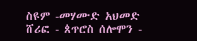ስዩም -መሃሙድ አህመድ ሸሪፎ - ጰጥሮስ ሰሎሞን -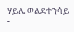ሃይሌ ወልደተንሳይ -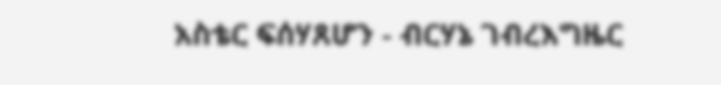አስቴር ፍሰሃጸሆን - ብርሃኔ ገብረእግዜር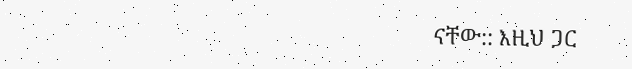ናቸው:: እዚህ ጋር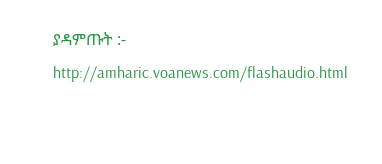ያዳምጡት :- http://amharic.voanews.com/flashaudio.html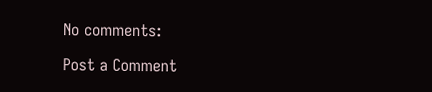No comments:

Post a Comment